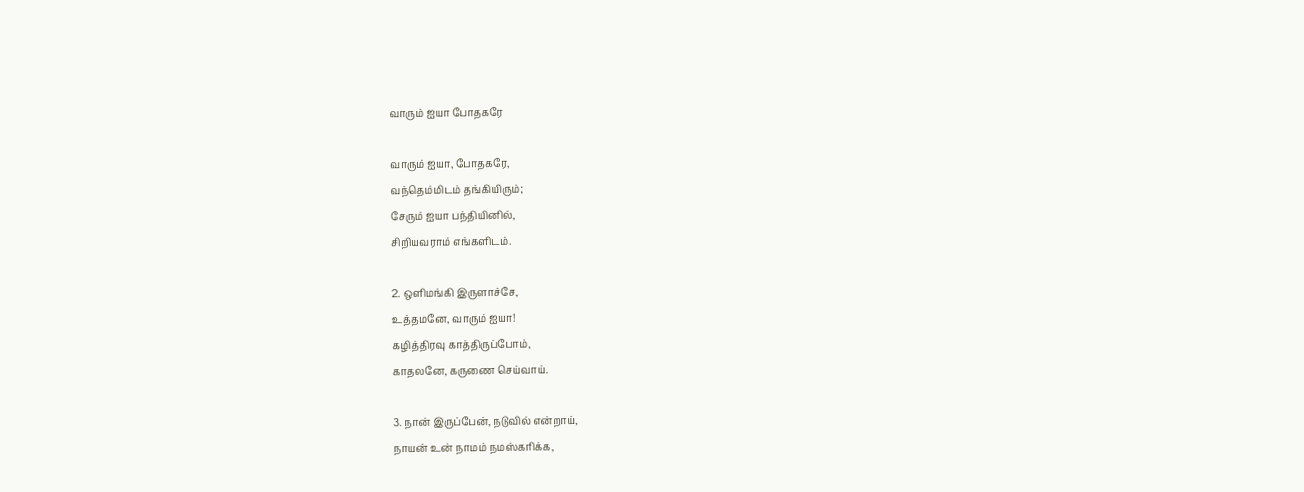வாரும்‌ ஐயா போதகரே

வாரும்‌ ஐயா, போதகரே,
வந்தெம்மிடம்‌ தங்கியிரும்‌;
சேரும்‌ ஐயா பந்தியினில்‌,
சிறியவராம்‌ எங்களிடம்‌.

2. ஒளிமங்கி இருளாச்சே,
உத்தமனே, வாரும்‌ ஐயா!
கழித்திரவு காத்திருப்போம்‌,
காதலனே, கருணை செய்வாய்‌.

3. நான்‌ இருப்பேன்‌, நடுவில்‌ என்றாய்‌,
நாயன்‌ உன்‌ நாமம்‌ நமஸ்கரிக்க,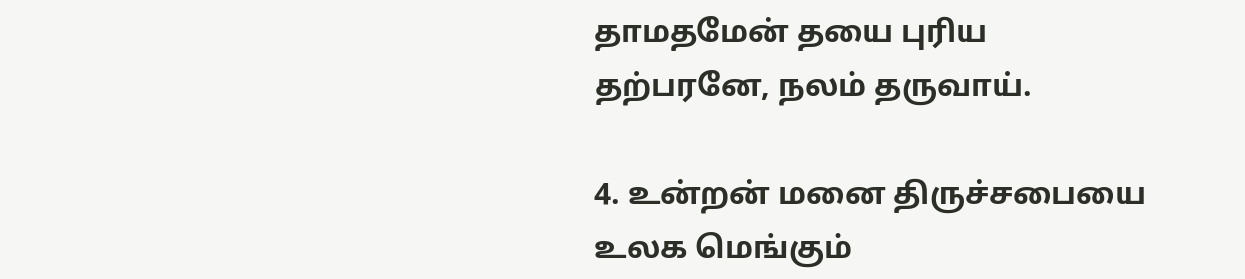தாமதமேன்‌ தயை புரிய
தற்பரனே, நலம்‌ தருவாய்‌.

4. உன்றன்‌ மனை திருச்சபையை
உலக மெங்கும்‌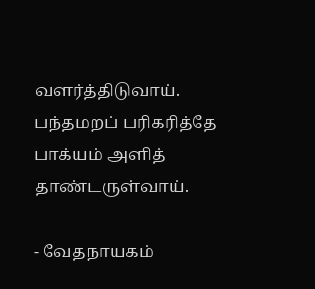வளர்த்திடுவாய்‌.
பந்தமறப்‌ பரிகரித்தே
பாக்யம்‌ அளித்‌ தாண்டருள்வாய்‌.

- வேதநாயகம்‌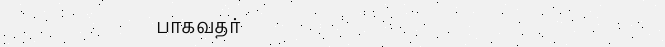பாகவதர்‌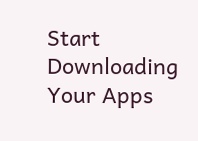Start Downloading Your Apps